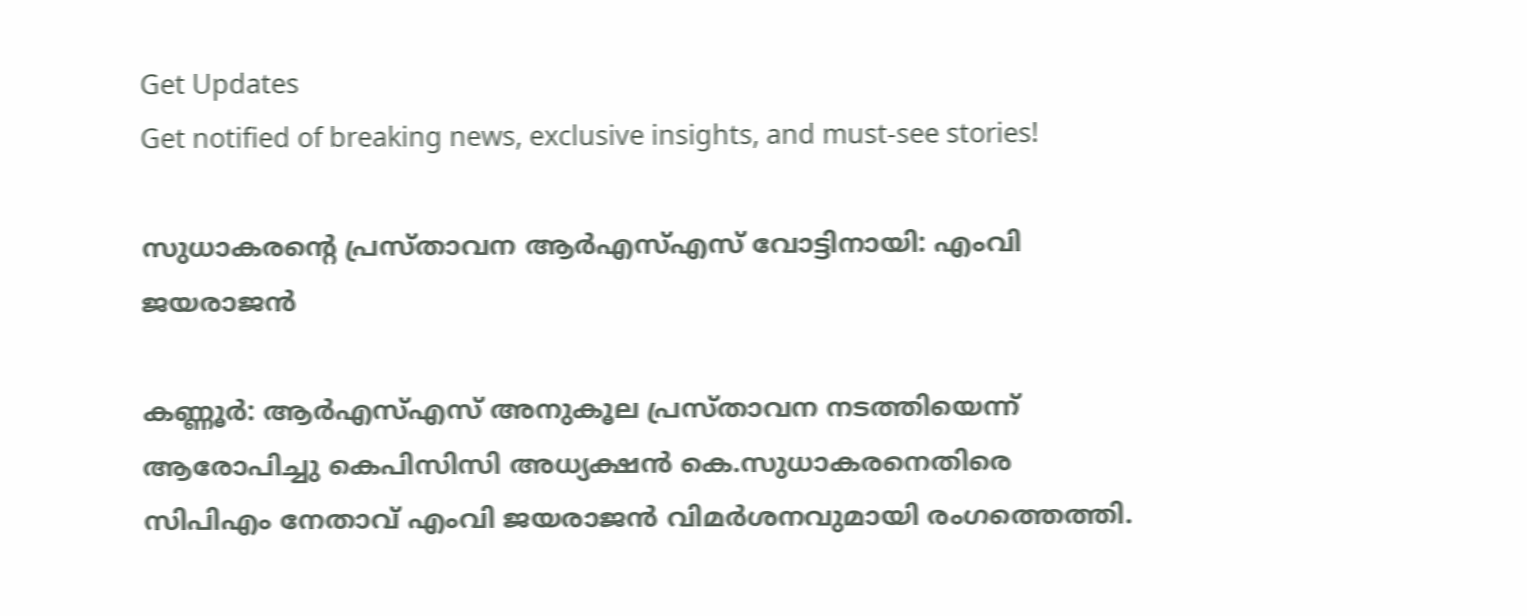Get Updates
Get notified of breaking news, exclusive insights, and must-see stories!

സുധാകരന്റെ പ്രസ്താവന ആര്‍എസ്എസ് വോട്ടിനായി: എംവി ജയരാജന്‍

കണ്ണൂര്‍: ആര്‍എസ്എസ് അനുകൂല പ്രസ്താവന നടത്തിയെന്ന് ആരോപിച്ചു കെപിസിസി അധ്യക്ഷന്‍ കെ.സുധാകരനെതിരെ സിപിഎം നേതാവ് എംവി ജയരാജന്‍ വിമര്‍ശനവുമായി രംഗത്തെത്തി.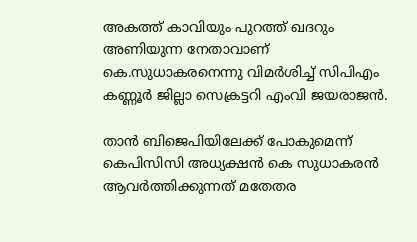അകത്ത് കാവിയും പുറത്ത് ഖദറും അണിയുന്ന നേതാവാണ് കെ.സുധാകരനെന്നു വിമര്‍ശിച്ച് സിപിഎം കണ്ണൂര്‍ ജില്ലാ സെക്രട്ടറി എംവി ജയരാജന്‍.

താന്‍ ബിജെപിയിലേക്ക് പോകുമെന്ന് കെപിസിസി അധ്യക്ഷന്‍ കെ സുധാകരന്‍ ആവര്‍ത്തിക്കുന്നത് മതേതര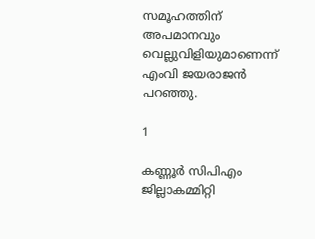സമൂഹത്തിന് അപമാനവും വെല്ലുവിളിയുമാണെന്ന് എംവി ജയരാജന്‍ പറഞ്ഞു.

1

കണ്ണൂര്‍ സിപിഎം ജില്ലാകമ്മിറ്റി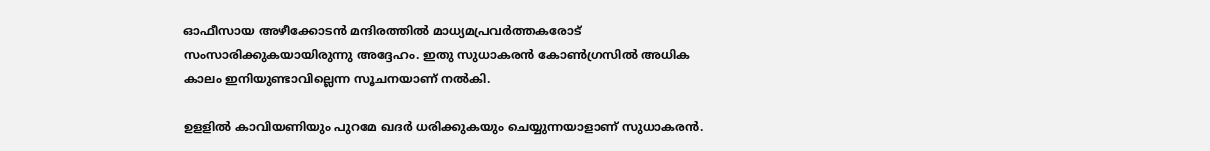ഓഫീസായ അഴീക്കോടന്‍ മന്ദിരത്തില്‍ മാധ്യമപ്രവര്‍ത്തകരോട് സംസാരിക്കുകയായിരുന്നു അദ്ദേഹം. ഇതു സുധാകരന്‍ കോണ്‍ഗ്രസില്‍ അധിക കാലം ഇനിയുണ്ടാവില്ലെന്ന സൂചനയാണ് നല്‍കി.

ഉളളില്‍ കാവിയണിയും പുറമേ ഖദര്‍ ധരിക്കുകയും ചെയ്യുന്നയാളാണ് സുധാകരന്‍.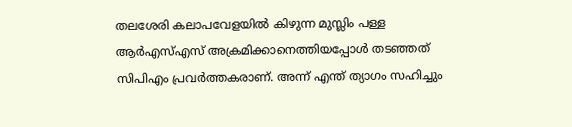തലശേരി കലാപവേളയില്‍ കിഴുന്ന മുസ്ലിം പള്ള ആര്‍എസ്എസ് അക്രമിക്കാനെത്തിയപ്പോള്‍ തടഞ്ഞത് സിപിഎം പ്രവര്‍ത്തകരാണ്. അന്ന് എന്ത് ത്യാഗം സഹിച്ചും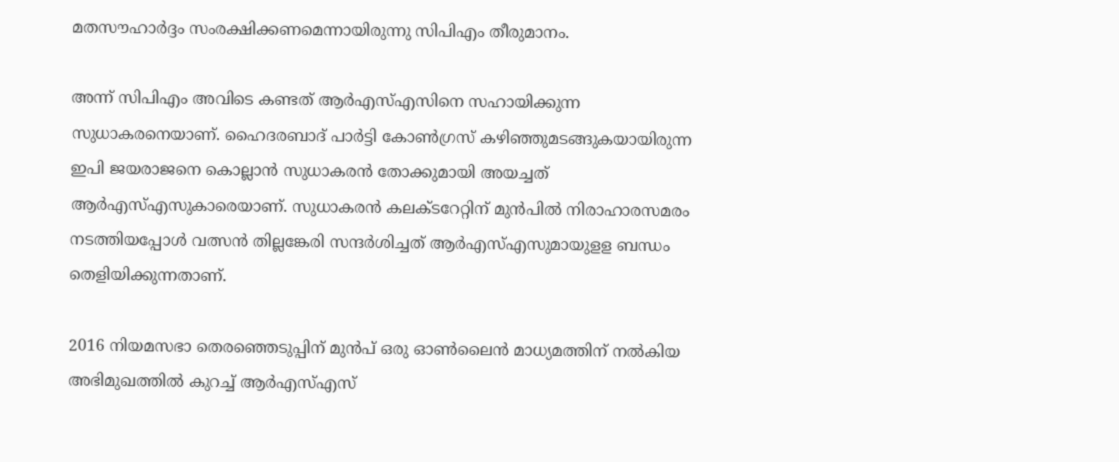മതസൗഹാര്‍ദ്ദം സംരക്ഷിക്കണമെന്നായിരുന്നു സിപിഎം തീരുമാനം.

അന്ന് സിപിഎം അവിടെ കണ്ടത് ആര്‍എസ്എസിനെ സഹായിക്കുന്ന സുധാകരനെയാണ്. ഹൈദരബാദ് പാര്‍ട്ടി കോണ്‍ഗ്രസ് കഴിഞ്ഞുമടങ്ങുകയായിരുന്ന ഇപി ജയരാജനെ കൊല്ലാന്‍ സുധാകരന്‍ തോക്കുമായി അയച്ചത് ആര്‍എസ്എസുകാരെയാണ്. സുധാകരന്‍ കലക്ടറേറ്റിന് മുന്‍പില്‍ നിരാഹാരസമരം നടത്തിയപ്പോള്‍ വത്സന്‍ തില്ലങ്കേരി സന്ദര്‍ശിച്ചത് ആര്‍എസ്എസുമായുളള ബന്ധം തെളിയിക്കുന്നതാണ്.

2016 നിയമസഭാ തെരഞ്ഞെടുപ്പിന് മുന്‍പ് ഒരു ഓണ്‍ലൈന്‍ മാധ്യമത്തിന് നല്‍കിയ അഭിമുഖത്തില്‍ കുറച്ച് ആര്‍എസ്എസ്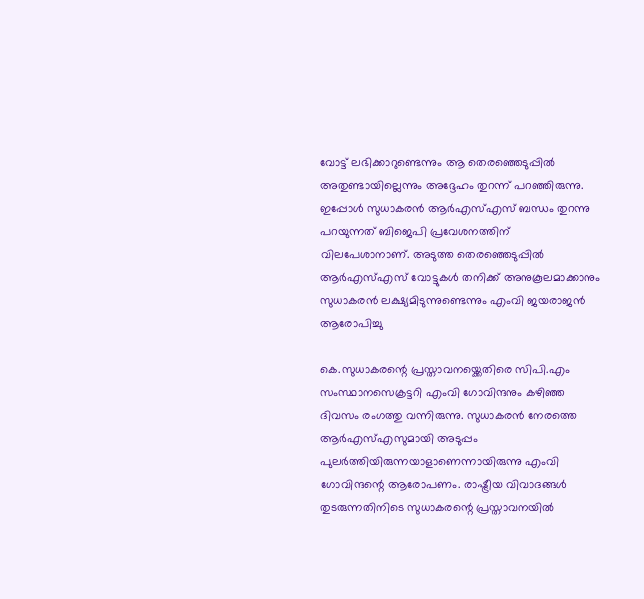വോട്ട് ലഭിക്കാറുണ്ടെന്നും ആ തെരഞ്ഞെടുപ്പില്‍ അതുണ്ടായില്ലെന്നും അദ്ദേഹം തുറന്ന് പറഞ്ഞിരുന്നു. ഇപ്പോള്‍ സുധാകരന്‍ ആര്‍എസ്എസ് ബന്ധം തുറന്നു പറയുന്നത് ബിജെപി പ്രവേശനത്തിന് വിലപേശാനാണ്. അടുത്ത തെരഞ്ഞെടുപ്പില്‍ ആര്‍എസ്എസ് വോട്ടുകള്‍ തനിക്ക് അനുകൂലമാക്കാനും സുധാകരന്‍ ലക്ഷ്യമിടുന്നുണ്ടെന്നും എംവി ജയരാജന്‍ ആരോപിച്ചു

കെ.സുധാകരന്റെ പ്രസ്താവനയ്ക്കെതിരെ സിപി.എം സംസ്ഥാനസെക്രട്ടറി എംവി ഗോവിന്ദനും കഴിഞ്ഞ ദിവസം രംഗത്തു വന്നിരുന്നു. സുധാകരന്‍ നേരത്തെ ആര്‍എസ്എസുമായി അടുപ്പം പുലര്‍ത്തിയിരുന്നയാളാണെന്നായിരുന്നു എംവി ഗോവിന്ദന്റെ ആരോപണം. രാഷ്ട്രീയ വിവാദങ്ങള്‍ തുടരുന്നതിനിടെ സുധാകരന്റെ പ്രസ്താവനയില്‍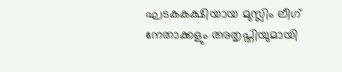ഘടകകക്ഷിയായ മുസ്ലിം ലീഗ് നേതാക്കളും അതൃപ്തിയുമായി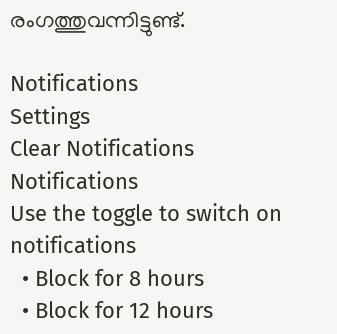രംഗത്തുവന്നിട്ടുണ്ട്.

Notifications
Settings
Clear Notifications
Notifications
Use the toggle to switch on notifications
  • Block for 8 hours
  • Block for 12 hours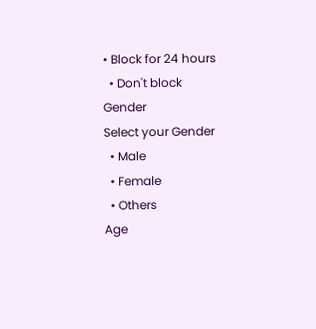• Block for 24 hours
  • Don't block
Gender
Select your Gender
  • Male
  • Female
  • Others
Age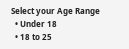Select your Age Range
  • Under 18
  • 18 to 25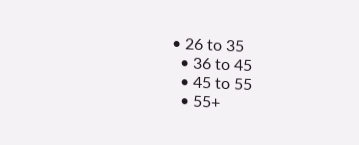• 26 to 35
  • 36 to 45
  • 45 to 55
  • 55+